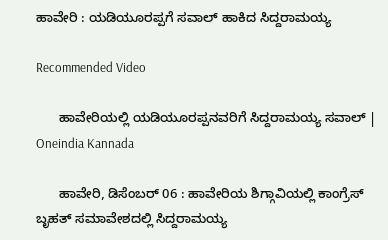ಹಾವೇರಿ : ಯಡಿಯೂರಪ್ಪಗೆ ಸವಾಲ್ ಹಾಕಿದ ಸಿದ್ದರಾಮಯ್ಯ

Recommended Video

      ಹಾವೇರಿಯಲ್ಲಿ ಯಡಿಯೂರಪ್ಪನವರಿಗೆ ಸಿದ್ದರಾಮಯ್ಯ ಸವಾಲ್ | Oneindia Kannada

      ಹಾವೇರಿ, ಡಿಸೆಂಬರ್ 06 : ಹಾವೇರಿಯ ಶಿಗ್ಗಾವಿಯಲ್ಲಿ ಕಾಂಗ್ರೆಸ್ ಬೃಹತ್ ಸಮಾವೇಶದಲ್ಲಿ ಸಿದ್ದರಾಮಯ್ಯ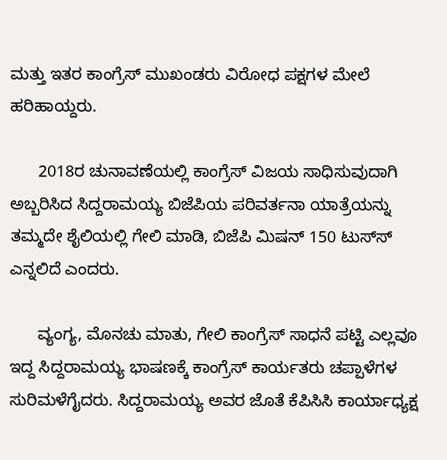ಮತ್ತು ಇತರ ಕಾಂಗ್ರೆಸ್ ಮುಖಂಡರು ವಿರೋಧ ಪಕ್ಷಗಳ ಮೇಲೆ ಹರಿಹಾಯ್ದರು.

      2018ರ ಚುನಾವಣೆಯಲ್ಲಿ ಕಾಂಗ್ರೆಸ್ ವಿಜಯ ಸಾಧಿಸುವುದಾಗಿ ಅಬ್ಬರಿಸಿದ ಸಿದ್ದರಾಮಯ್ಯ ಬಿಜೆಪಿಯ ಪರಿವರ್ತನಾ ಯಾತ್ರೆಯನ್ನು ತಮ್ಮದೇ ಶೈಲಿಯಲ್ಲಿ ಗೇಲಿ ಮಾಡಿ, ಬಿಜೆಪಿ ಮಿಷನ್ 150 ಟುಸ್‌ಸ್‌ ಎನ್ನಲಿದೆ ಎಂದರು.

      ವ್ಯಂಗ್ಯ, ಮೊನಚು ಮಾತು, ಗೇಲಿ ಕಾಂಗ್ರೆಸ್ ಸಾಧನೆ ಪಟ್ಟಿ ಎಲ್ಲವೂ ಇದ್ದ ಸಿದ್ದರಾಮಯ್ಯ ಭಾಷಣಕ್ಕೆ ಕಾಂಗ್ರೆಸ್ ಕಾರ್ಯತರು ಚಪ್ಪಾಳೆಗಳ ಸುರಿಮಳೆಗೈದರು. ಸಿದ್ದರಾಮಯ್ಯ ಅವರ ಜೊತೆ ಕೆಪಿಸಿಸಿ ಕಾರ್ಯಾಧ್ಯಕ್ಷ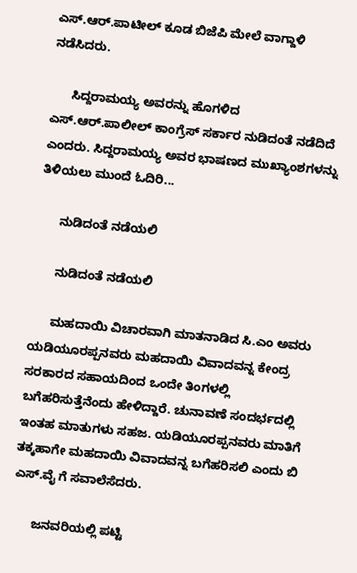ಎಸ್.ಆರ್.ಪಾಟೀಲ್ ಕೂಡ ಬಿಜೆಪಿ ಮೇಲೆ ವಾಗ್ದಾಳಿ ನಡೆಸಿದರು.

      ಸಿದ್ದರಾಮಯ್ಯ ಅವರನ್ನು ಹೊಗಳಿದ ಎಸ್.ಆರ್.ಪಾಲೀಲ್ ಕಾಂಗ್ರೆಸ್ ಸರ್ಕಾರ ನುಡಿದಂತೆ ನಡೆದಿದೆ ಎಂದರು. ಸಿದ್ದರಾಮಯ್ಯ ಅವರ ಭಾಷಣದ ಮುಖ್ಯಾಂಶಗಳನ್ನು ತಿಳಿಯಲು ಮುಂದೆ ಓದಿರಿ...

      ನುಡಿದಂತೆ ನಡೆಯಲಿ

      ನುಡಿದಂತೆ ನಡೆಯಲಿ

      ಮಹದಾಯಿ ವಿಚಾರವಾಗಿ ಮಾತನಾಡಿದ ಸಿ.ಎಂ ಅವರು ಯಡಿಯೂರಪ್ಪನವರು ಮಹದಾಯಿ ವಿವಾದವನ್ನ ಕೇಂದ್ರ ಸರಕಾರದ ಸಹಾಯದಿಂದ ಒಂದೇ ತಿಂಗಳಲ್ಲಿ ಬಗೆಹರಿಸುತ್ತೆನೆಂದು ಹೇಳಿದ್ದಾರೆ. ಚುನಾವಣೆ ಸಂದರ್ಭದಲ್ಲಿ ಇಂತಹ ಮಾತುಗಳು ಸಹಜ. ಯಡಿಯೂರಪ್ಪನವರು ಮಾತಿಗೆ ತಕ್ಕಹಾಗೇ ಮಹದಾಯಿ ವಿವಾದವನ್ನ ಬಗೆಹರಿಸಲಿ ಎಂದು ಬಿ ಎಸ್.ವೈ ಗೆ ಸವಾಲೆಸೆದರು.

      ಜನವರಿಯಲ್ಲಿ ಪಟ್ಟಿ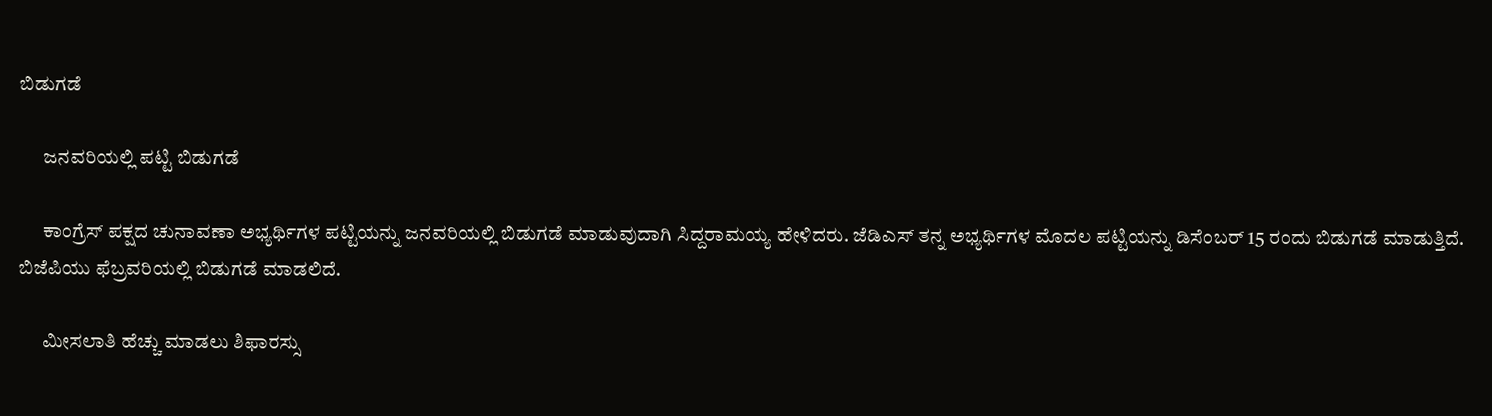ಬಿಡುಗಡೆ

      ಜನವರಿಯಲ್ಲಿ ಪಟ್ಟಿ ಬಿಡುಗಡೆ

      ಕಾಂಗ್ರೆಸ್ ಪಕ್ಷದ ಚುನಾವಣಾ ಅಭ್ಯರ್ಥಿಗಳ ಪಟ್ಟಿಯನ್ನು ಜನವರಿಯಲ್ಲಿ ಬಿಡುಗಡೆ ಮಾಡುವುದಾಗಿ ಸಿದ್ದರಾಮಯ್ಯ ಹೇಳಿದರು. ಜೆಡಿಎಸ್ ತನ್ನ ಅಭ್ಯರ್ಥಿಗಳ ಮೊದಲ ಪಟ್ಟಿಯನ್ನು ಡಿಸೆಂಬರ್ 15 ರಂದು ಬಿಡುಗಡೆ ಮಾಡುತ್ತಿದೆ. ಬಿಜೆಪಿಯು ಫೆಬ್ರವರಿಯಲ್ಲಿ ಬಿಡುಗಡೆ ಮಾಡಲಿದೆ.

      ಮೀಸಲಾತಿ ಹೆಚ್ಚು ಮಾಡಲು ಶಿಫಾರಸ್ಸು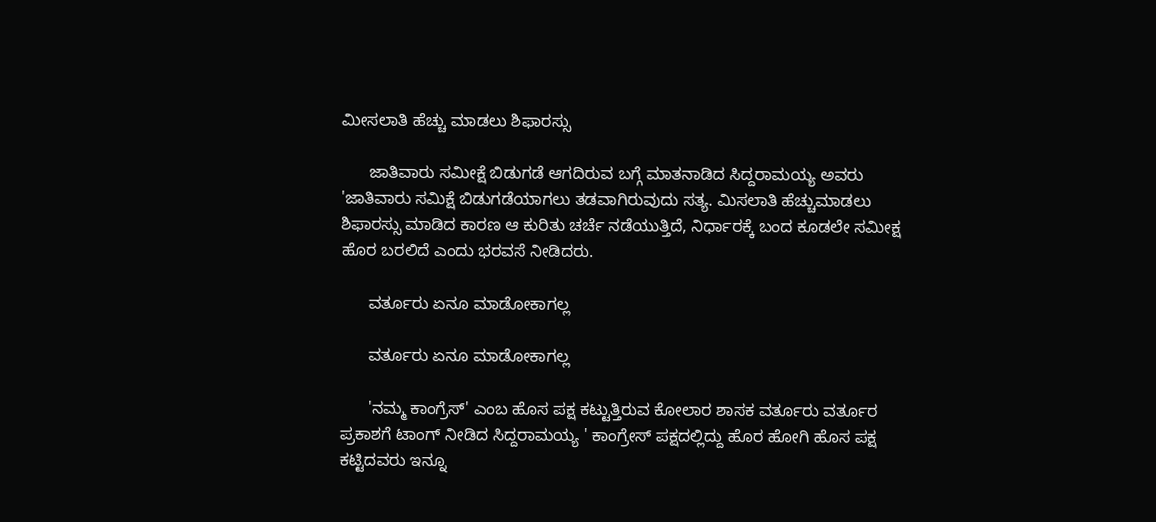ಮೀಸಲಾತಿ ಹೆಚ್ಚು ಮಾಡಲು ಶಿಫಾರಸ್ಸು

      ಜಾತಿವಾರು ಸಮೀಕ್ಷೆ ಬಿಡುಗಡೆ ಆಗದಿರುವ ಬಗ್ಗೆ ಮಾತನಾಡಿದ ಸಿದ್ದರಾಮಯ್ಯ ಅವರು 'ಜಾತಿವಾರು ಸಮಿಕ್ಷೆ ಬಿಡುಗಡೆಯಾಗಲು ತಡವಾಗಿರುವುದು ಸತ್ಯ. ಮಿಸಲಾತಿ ಹೆಚ್ಚುಮಾಡಲು ಶಿಫಾರಸ್ಸು ಮಾಡಿದ ಕಾರಣ ಆ ಕುರಿತು ಚರ್ಚೆ ನಡೆಯುತ್ತಿದೆ, ನಿರ್ಧಾರಕ್ಕೆ ಬಂದ ಕೂಡಲೇ ಸಮೀಕ್ಷ ಹೊರ ಬರಲಿದೆ ಎಂದು ಭರವಸೆ ನೀಡಿದರು.

      ವರ್ತೂರು ಏನೂ ಮಾಡೋಕಾಗಲ್ಲ

      ವರ್ತೂರು ಏನೂ ಮಾಡೋಕಾಗಲ್ಲ

      'ನಮ್ಮ ಕಾಂಗ್ರೆಸ್' ಎಂಬ ಹೊಸ ಪಕ್ಷ ಕಟ್ಟುತ್ತಿರುವ ಕೋಲಾರ ಶಾಸಕ ವರ್ತೂರು ವರ್ತೂರ ಪ್ರಕಾಶಗೆ ಟಾಂಗ್ ನೀಡಿದ ಸಿದ್ದರಾಮಯ್ಯ ' ಕಾಂಗ್ರೇಸ್ ಪಕ್ಷದಲ್ಲಿದ್ದು ಹೊರ ಹೋಗಿ ಹೊಸ ಪಕ್ಷ ಕಟ್ಟಿದವರು ಇನ್ನೂ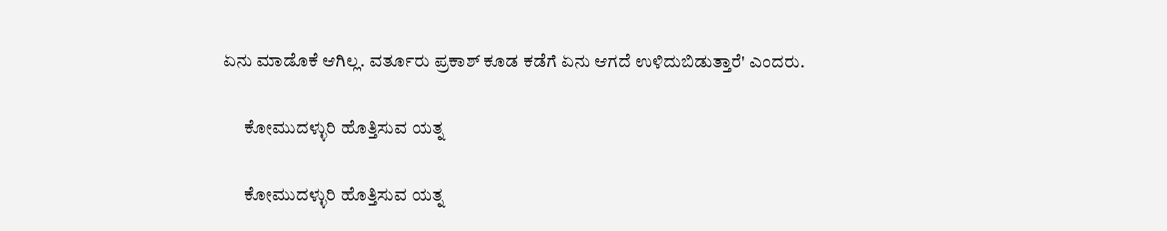ಏನು ಮಾಡೊಕೆ ಆಗಿಲ್ಲ. ವರ್ತೂರು ಪ್ರಕಾಶ್ ಕೂಡ ಕಡೆಗೆ ಏನು ಆಗದೆ ಉಳಿದುಬಿಡುತ್ತಾರೆ' ಎಂದರು.

      ಕೋಮುದಳ್ಳುರಿ ಹೊತ್ತಿಸುವ ಯತ್ನ

      ಕೋಮುದಳ್ಳುರಿ ಹೊತ್ತಿಸುವ ಯತ್ನ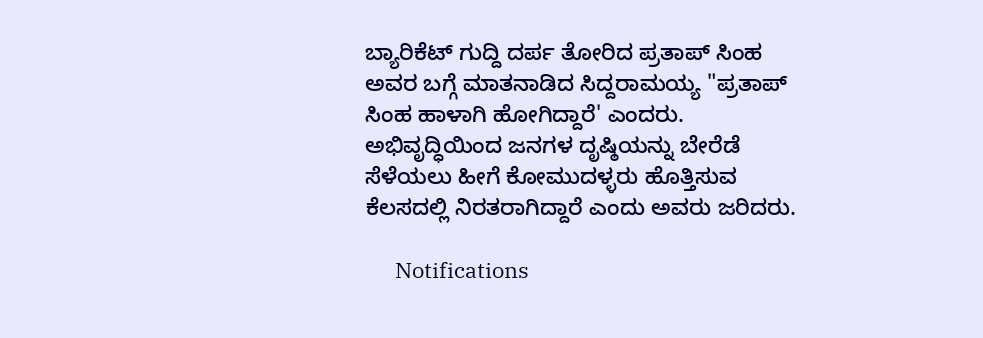ಬ್ಯಾರಿಕೆಟ್ ಗುದ್ದಿ ದರ್ಪ ತೋರಿದ ಪ್ರತಾಪ್ ಸಿಂಹ ಅವರ ಬಗ್ಗೆ ಮಾತನಾಡಿದ ಸಿದ್ದರಾಮಯ್ಯ "ಪ್ರತಾಪ್ ಸಿಂಹ ಹಾಳಾಗಿ ಹೋಗಿದ್ದಾರೆ' ಎಂದರು. ಅಭಿವೃದ್ಧಿಯಿಂದ ಜನಗಳ ದೃಷ್ಠಿಯನ್ನು ಬೇರೆಡೆ ಸೆಳೆಯಲು ಹೀಗೆ ಕೋಮುದಳ್ಳರು ಹೊತ್ತಿಸುವ ಕೆಲಸದಲ್ಲಿ ನಿರತರಾಗಿದ್ದಾರೆ ಎಂದು ಅವರು ಜರಿದರು.

      Notifications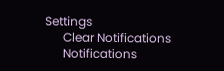Settings
      Clear Notifications
      Notifications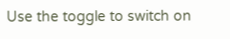Use the toggle to switch on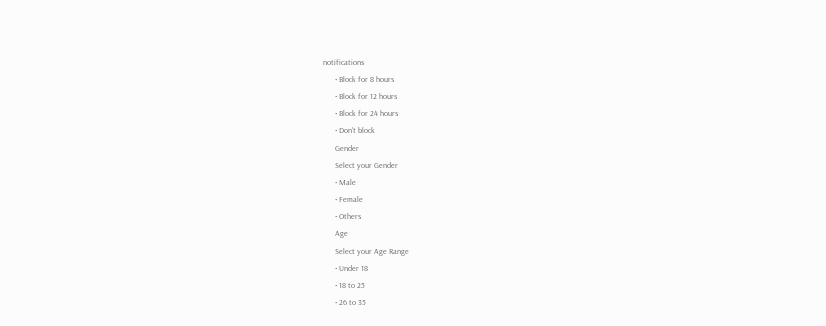notifications
      • Block for 8 hours
      • Block for 12 hours
      • Block for 24 hours
      • Don't block
      Gender
      Select your Gender
      • Male
      • Female
      • Others
      Age
      Select your Age Range
      • Under 18
      • 18 to 25
      • 26 to 35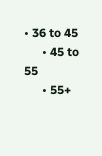• 36 to 45
      • 45 to 55
      • 55+